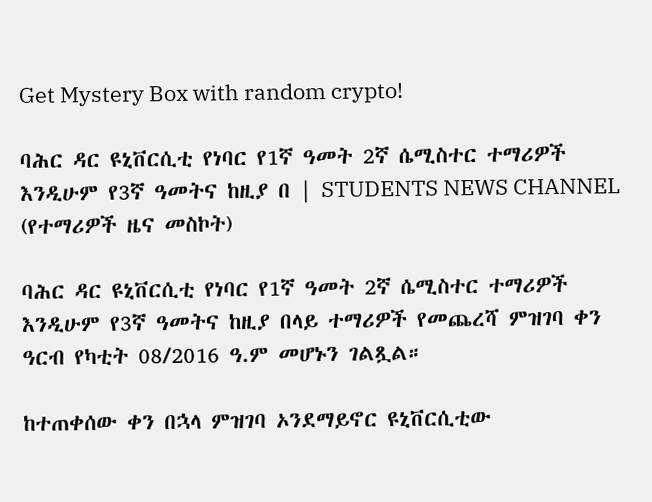Get Mystery Box with random crypto!

ባሕር ዳር ዩኒቨርሲቲ የነባር የ1ኛ ዓመት 2ኛ ሴሚስተር ተማሪዎች እንዲሁም የ3ኛ ዓመትና ከዚያ በ | STUDENTS NEWS CHANNEL (የተማሪዎች ዜና መስኮት)

ባሕር ዳር ዩኒቨርሲቲ የነባር የ1ኛ ዓመት 2ኛ ሴሚስተር ተማሪዎች እንዲሁም የ3ኛ ዓመትና ከዚያ በላይ ተማሪዎች የመጨረሻ ምዝገባ ቀን ዓርብ የካቲት 08/2016 ዓ.ም መሆኑን ገልጿል።

ከተጠቀሰው ቀን በኋላ ምዝገባ ኦንደማይኖር ዩኒቨርሲቲው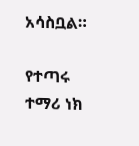አሳስቧል።

የተጣሩ ተማሪ ነክ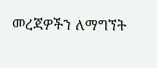መረጃዎችን ለማግኘት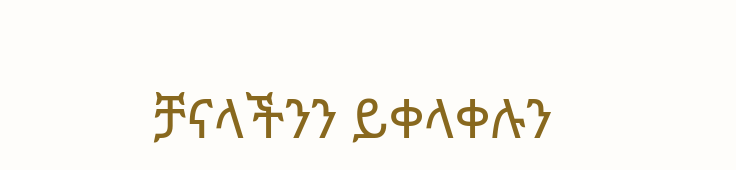ቻናላችንን ይቀላቀሉን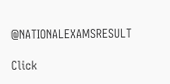@NATIONALEXAMSRESULT

Click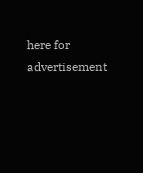here for advertisement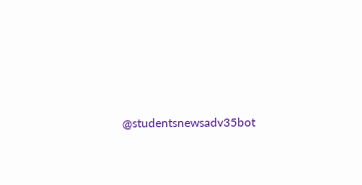@studentsnewsadv35bot